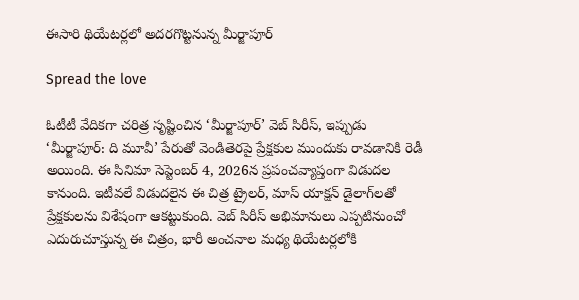ఈసారి థియేటర్లలో అదరగొట్టనున్న మీర్జాపూర్

Spread the love

ఓటీటీ వేదికగా చరిత్ర సృష్టించిన ‘మీర్జాపూర్’ వెబ్ సిరీస్, ఇప్పుడు ‘మీర్జాపూర్: ది మూవీ’ పేరుతో వెండితెరపై ప్రేక్షకుల ముందుకు రావడానికి రెడీ అయింది. ఈ సినిమా సెప్టెంబర్ 4, 2026న ప్రపంచవ్యాప్తంగా విడుదల కానుంది. ఇటీవలే విడుదలైన ఈ చిత్ర ట్రైలర్, మాస్ యాక్షన్ డైలాగ్‌లతో ప్రేక్షకులను విశేషంగా ఆకట్టుకుంది. వెబ్ సిరీస్ అభిమానులు ఎప్పటినుంచో ఎదురుచూస్తున్న ఈ చిత్రం, భారీ అంచనాల మధ్య థియేటర్లలోకి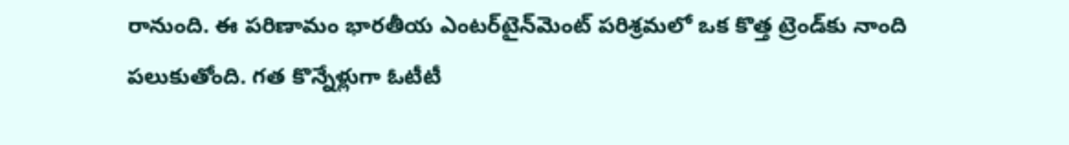రానుంది. ఈ పరిణామం భారతీయ ఎంటర్‌టైన్‌మెంట్ పరిశ్రమలో ఒక కొత్త ట్రెండ్‌కు నాంది పలుకుతోంది. గత కొన్నేళ్లుగా ఓటీటీ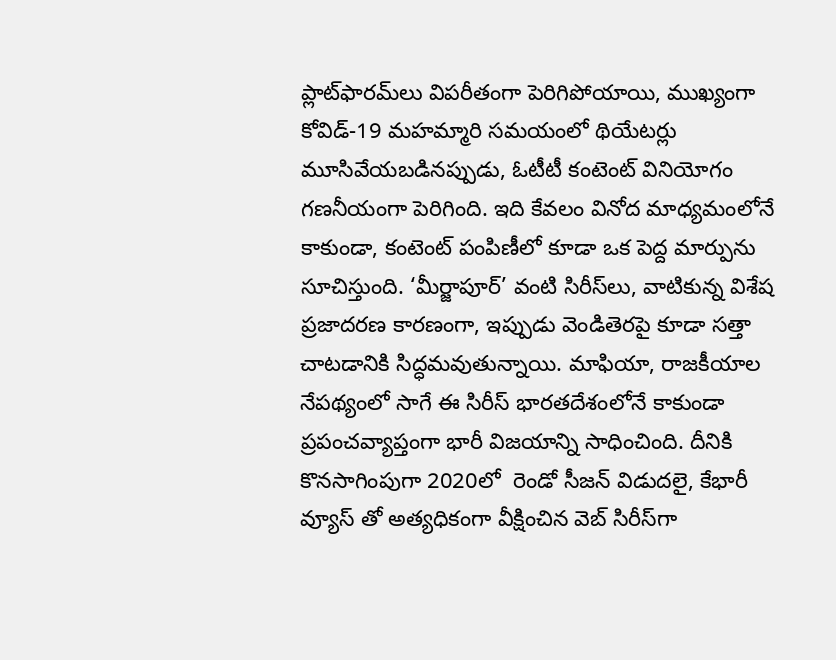ప్లాట్‌ఫారమ్‌లు విపరీతంగా పెరిగిపోయాయి, ముఖ్యంగా కోవిడ్-19 మహమ్మారి సమయంలో థియేటర్లు మూసివేయబడినప్పుడు, ఓటీటీ కంటెంట్ వినియోగం గణనీయంగా పెరిగింది. ఇది కేవలం వినోద మాధ్యమంలోనే కాకుండా, కంటెంట్ పంపిణీలో కూడా ఒక పెద్ద మార్పును సూచిస్తుంది. ‘మీర్జాపూర్’ వంటి సిరీస్‌లు, వాటికున్న విశేష ప్రజాదరణ కారణంగా, ఇప్పుడు వెండితెరపై కూడా సత్తా చాటడానికి సిద్ధమవుతున్నాయి. మాఫియా, రాజకీయాల నేపథ్యంలో సాగే ఈ సిరీస్ భారతదేశంలోనే కాకుండా ప్రపంచవ్యాప్తంగా భారీ విజయాన్ని సాధించింది. దీనికి కొనసాగింపుగా 2020లో  రెండో సీజన్ విడుదలై, కేభారీ వ్యూస్ తో అత్యధికంగా వీక్షించిన వెబ్ సిరీస్‌గా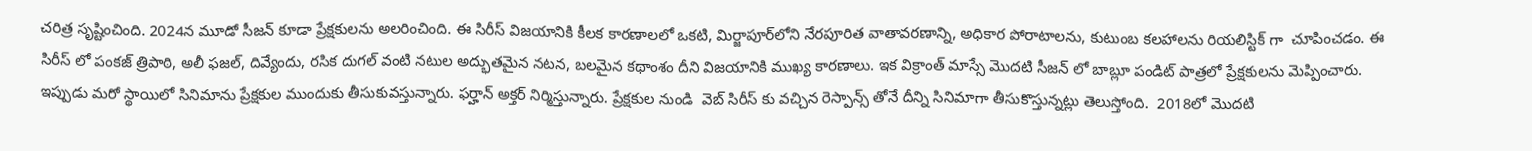చరిత్ర సృష్టించింది. 2024న మూడో సీజన్ కూడా ప్రేక్షకులను అలరించింది. ఈ సిరీస్ విజయానికి కీలక కారణాలలో ఒకటి, మిర్జాపూర్‌లోని నేరపూరిత వాతావరణాన్ని, అధికార పోరాటాలను, కుటుంబ కలహాలను రియలిస్టిక్ గా  చూపించడం. ఈ సిరీస్ లో పంకజ్ త్రిపాఠి, అలీ ఫజల్, దివ్యేందు, రసిక దుగల్ వంటి నటుల అద్భుతమైన నటన, బలమైన కథాంశం దీని విజయానికి ముఖ్య కారణాలు. ఇక విక్రాంత్ మాస్సే మొదటి సీజన్ లో బాబ్లూ పండిట్ పాత్రలో ప్రేక్షకులను మెప్పించారు. ఇప్పుడు మరో స్థాయిలో సినిమాను ప్రేక్షకుల ముందుకు తీసుకువస్తున్నారు. ఫర్హాన్ అక్తర్ నిర్మిస్తున్నారు. ప్రేక్షకుల నుండి  వెబ్ సిరీస్ కు వచ్చిన రెస్పాన్స్ తోనే దీన్ని సినిమాగా తీసుకొస్తున్నట్లు తెలుస్తోంది.  2018లో మొదటి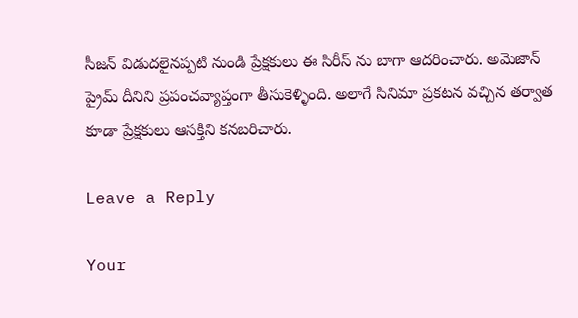సీజన్ విడుదలైనప్పటి నుండి ప్రేక్షకులు ఈ సిరీస్ ను బాగా ఆదరించారు. అమెజాన్ ప్రైమ్ దీనిని ప్రపంచవ్యాప్తంగా తీసుకెళ్ళింది. అలాగే సినిమా ప్రకటన వచ్చిన తర్వాత కూడా ప్రేక్షకులు ఆసక్తిని కనబరిచారు.

Leave a Reply

Your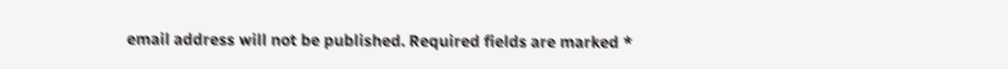email address will not be published. Required fields are marked *